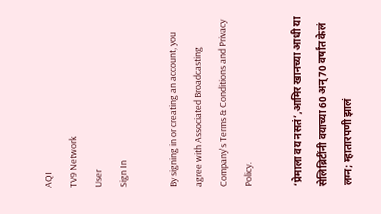AQI
TV9 Network
User
Sign In

By signing in or creating an account, you agree with Associated Broadcasting Company's Terms & Conditions and Privacy Policy.

‘प्रेमाला वय नसतं’,आमिर खानच्या आधी या सेलिब्रिटींनी वयाच्या 60 अन् 70 वर्षांत केलं लग्न; म्हातारपणी झालं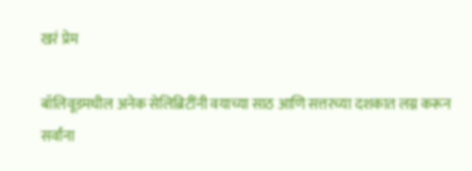खरं प्रेम

बॉलिवूडमधील अनेक सेलिब्रिटींनी वयाच्या साठ आणि सत्तरच्या दशकात लग्न करून सर्वांना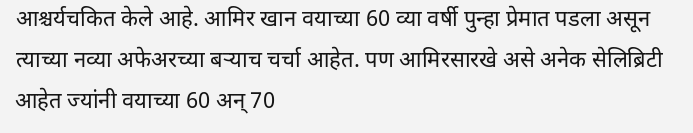आश्चर्यचकित केले आहे. आमिर खान वयाच्या 60 व्या वर्षी पुन्हा प्रेमात पडला असून त्याच्या नव्या अफेअरच्या बऱ्याच चर्चा आहेत. पण आमिरसारखे असे अनेक सेलिब्रिटी आहेत ज्यांनी वयाच्या 60 अन् 70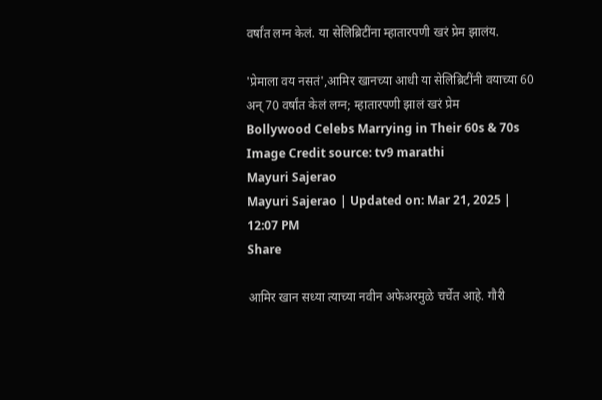वर्षांत लग्न केलं. या सेलिब्रिटींना म्हातारपणी खरं प्रेम झालंय.

'प्रेमाला वय नसतं',आमिर खानच्या आधी या सेलिब्रिटींनी वयाच्या 60 अन् 70 वर्षांत केलं लग्न; म्हातारपणी झालं खरं प्रेम
Bollywood Celebs Marrying in Their 60s & 70s Image Credit source: tv9 marathi
Mayuri Sajerao
Mayuri Sajerao | Updated on: Mar 21, 2025 | 12:07 PM
Share

आमिर खान सध्या त्याच्या नवीन अफेअरमुळे चर्चेत आहे. गौरी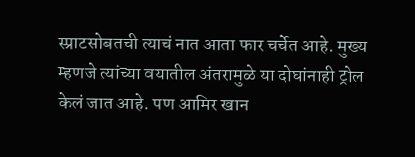स्प्राटसोबतची त्याचं नात आता फार चर्चेत आहे. मुख्य म्हणजे त्यांच्या वयातील अंतरामुळे या दोघांनाही ट्रोल केलं जात आहे. पण आमिर खान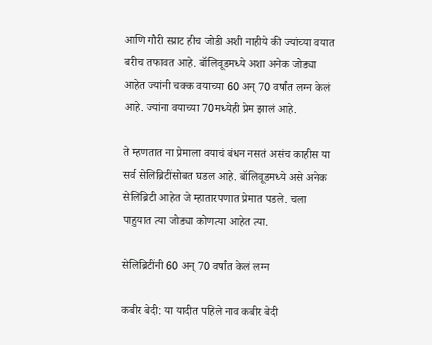आणि गौरी स्प्राट हीच जोडी अशी नाहीये की ज्यांच्या वयात बरीच तफावत आहे. बॉलिवूडमध्ये अशा अनेक जोड्या आहेत ज्यांनी चक्क वयाच्या 60 अन् 70 वर्षांत लग्न केलं आहे. ज्यांना वयाच्या 70मध्येही प्रेम झालं आहे.

ते म्हणतात ना प्रेमाला वयाचं बंधन नसतं असंच काहीस या सर्व सेलिब्रिटींसोबत घडल आहे. बॉलिवूडमध्ये असे अनेक सेलिब्रिटी आहेत जे म्हातारपणात प्रेमात पडले. चला पाहुयात त्या जोड्या कोणत्या आहेत त्या.

सेलिब्रिटींनी 60 अन् 70 वर्षांत केलं लग्न

कबीर बेदी: या यादीत पहिले नाव कबीर बेदी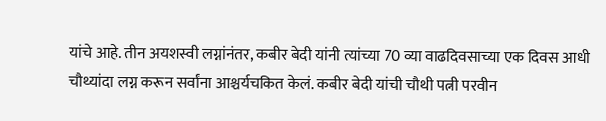यांचे आहे. तीन अयशस्वी लग्नांनंतर, कबीर बेदी यांनी त्यांच्या 70 व्या वाढदिवसाच्या एक दिवस आधी चौथ्यांदा लग्न करून सर्वांना आश्चर्यचकित केलं. कबीर बेदी यांची चौथी पत्नी परवीन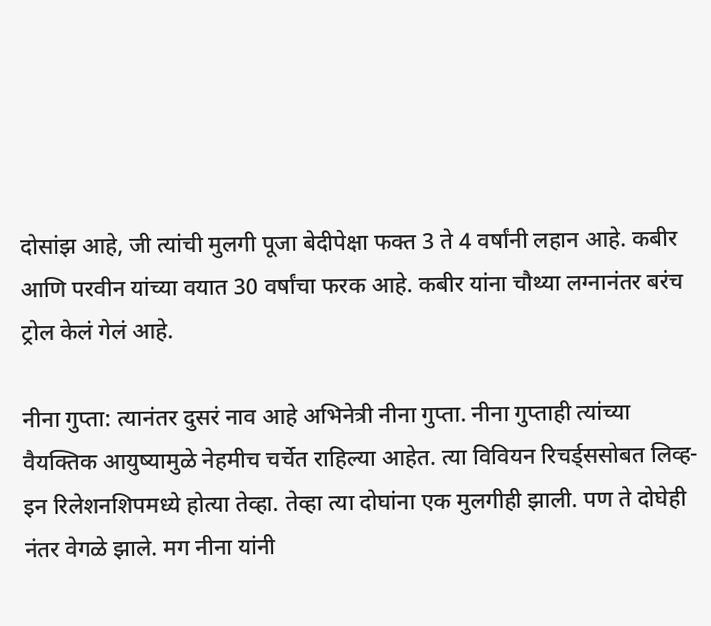दोसांझ आहे, जी त्यांची मुलगी पूजा बेदीपेक्षा फक्त 3 ते 4 वर्षांनी लहान आहे. कबीर आणि परवीन यांच्या वयात 30 वर्षांचा फरक आहे. कबीर यांना चौथ्या लग्नानंतर बरंच ट्रोल केलं गेलं आहे.

नीना गुप्ता: त्यानंतर दुसरं नाव आहे अभिनेत्री नीना गुप्ता. नीना गुप्ताही त्यांच्या वैयक्तिक आयुष्यामुळे नेहमीच चर्चेत राहिल्या आहेत. त्या विवियन रिचर्ड्ससोबत लिव्ह-इन रिलेशनशिपमध्ये होत्या तेव्हा. तेव्हा त्या दोघांना एक मुलगीही झाली. पण ते दोघेही नंतर वेगळे झाले. मग नीना यांनी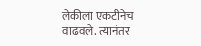लेकीला एकटीनेच वाढवले. त्यानंतर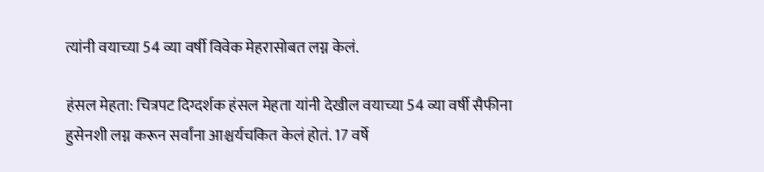त्यांनी वयाच्या 54 व्या वर्षी विवेक मेहरासोबत लग्न केलं.

हंसल मेहता: चित्रपट दिग्दर्शक हंसल मेहता यांनी देखील वयाच्या 54 व्या वर्षी सैफीना हुसेनशी लग्न करून सर्वांना आश्चर्यचकित केलं होतं. 17 वर्षे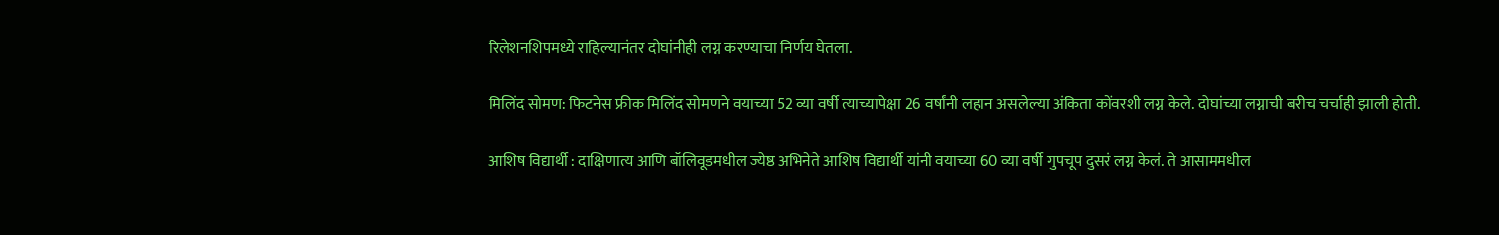रिलेशनशिपमध्ये राहिल्यानंतर दोघांनीही लग्न करण्याचा निर्णय घेतला.

मिलिंद सोमण: फिटनेस फ्रीक मिलिंद सोमणने वयाच्या 52 व्या वर्षी त्याच्यापेक्षा 26 वर्षांनी लहान असलेल्या अंकिता कोंवरशी लग्न केले. दोघांच्या लग्नाची बरीच चर्चाही झाली होती.

आशिष विद्यार्थी : दाक्षिणात्य आणि बॉलिवूडमधील ज्येष्ठ अभिनेते आशिष विद्यार्थी यांनी वयाच्या 60 व्या वर्षी गुपचूप दुसरं लग्न केलं. ते आसाममधील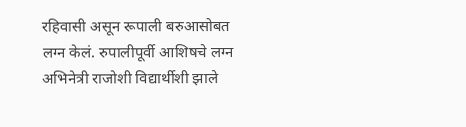रहिवासी असून रूपाली बरुआसोबत लग्न केलं. रुपालीपूर्वी आशिषचे लग्न अभिनेत्री राजोशी विद्यार्थीशी झाले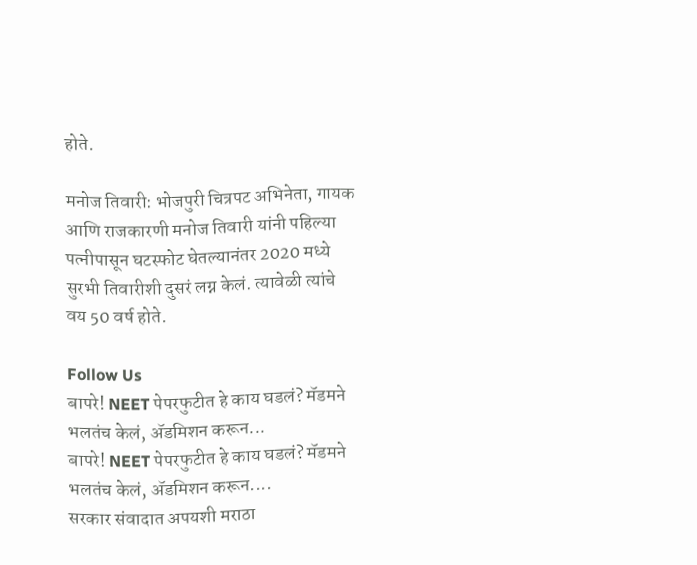होते.

मनोज तिवारी: भोजपुरी चित्रपट अभिनेता, गायक आणि राजकारणी मनोज तिवारी यांनी पहिल्या पत्नीपासून घटस्फोट घेतल्यानंतर 2020 मध्ये सुरभी तिवारीशी दुसरं लग्न केलं. त्यावेळी त्यांचे वय 50 वर्ष होते.

Follow Us
बापरे! NEET पेपरफुटीत हे काय घडलं? मॅडमने भलतंच केलं, ॲडमिशन करून...
बापरे! NEET पेपरफुटीत हे काय घडलं? मॅडमने भलतंच केलं, ॲडमिशन करून....
सरकार संवादात अपयशी मराठा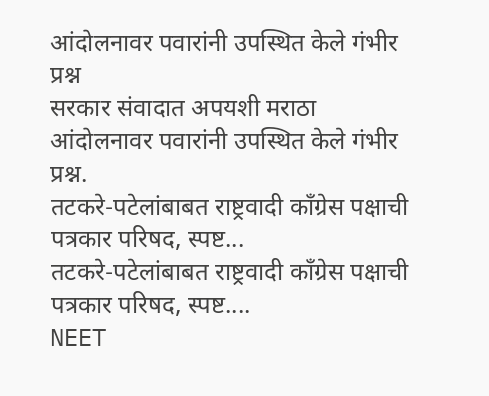आंदोलनावर पवारांनी उपस्थित केले गंभीर प्रश्न
सरकार संवादात अपयशी मराठा आंदोलनावर पवारांनी उपस्थित केले गंभीर प्रश्न.
तटकरे-पटेलांबाबत राष्ट्रवादी कॉंग्रेस पक्षाची पत्रकार परिषद, स्पष्ट...
तटकरे-पटेलांबाबत राष्ट्रवादी कॉंग्रेस पक्षाची पत्रकार परिषद, स्पष्ट....
NEET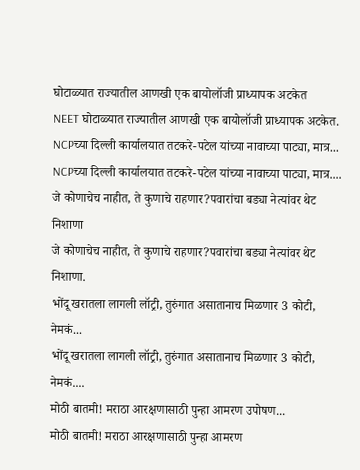घोटाळ्यात राज्यातील आणखी एक बायोलॉजी प्राध्यापक अटकेत
NEET घोटाळ्यात राज्यातील आणखी एक बायोलॉजी प्राध्यापक अटकेत.
NCPच्या दिल्ली कार्यालयात तटकरे-पटेल यांच्या नावाच्या पाट्या, मात्र...
NCPच्या दिल्ली कार्यालयात तटकरे-पटेल यांच्या नावाच्या पाट्या, मात्र....
जे कोणाचेच नाहीत, ते कुणाचे राहणार?पवारांचा बड्या नेत्यांवर थेट निशाणा
जे कोणाचेच नाहीत, ते कुणाचे राहणार?पवारांचा बड्या नेत्यांवर थेट निशाणा.
भोंदू खरातला लागली लॉट्री, तुरुंगात असातानाच मिळणार 3 कोटी, नेमकं...
भोंदू खरातला लागली लॉट्री, तुरुंगात असातानाच मिळणार 3 कोटी, नेमकं....
मोठी बातमी! मराठा आरक्षणासाठी पुन्हा आमरण उपोषण...
मोठी बातमी! मराठा आरक्षणासाठी पुन्हा आमरण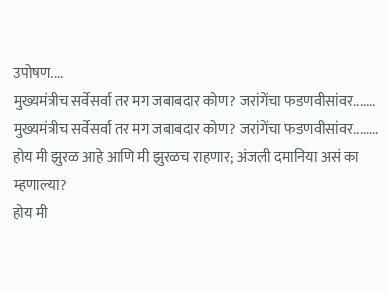उपोषण....
मुख्यमंत्रीच सर्वेसर्वा तर मग जबाबदार कोण? जरांगेंचा फडणवीसांवर.......
मुख्यमंत्रीच सर्वेसर्वा तर मग जबाबदार कोण? जरांगेंचा फडणवीसांवर........
होय मी झुरळ आहे आणि मी झुरळच राहणार; अंजली दमानिया असं का म्हणाल्या?
होय मी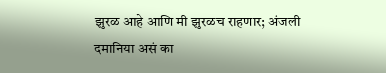झुरळ आहे आणि मी झुरळच राहणार; अंजली दमानिया असं का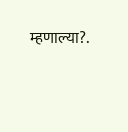म्हणाल्या?.